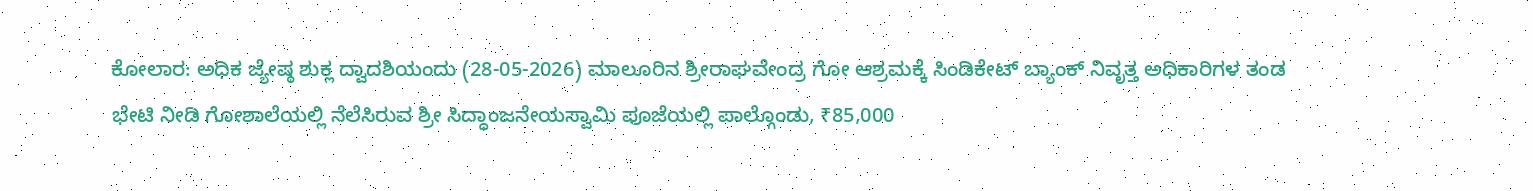ಕೋಲಾರ: ಅಧಿಕ ಜ್ಯೇಷ್ಠ ಶುಕ್ಲ ದ್ವಾದಶಿಯಂದು (28-05-2026) ಮಾಲೂರಿನ ಶ್ರೀರಾಘವೇಂದ್ರ ಗೋ ಆಶ್ರಮಕ್ಕೆ ಸಿಂಡಿಕೇಟ್ ಬ್ಯಾಂಕ್ ನಿವೃತ್ತ ಅಧಿಕಾರಿಗಳ ತಂಡ ಭೇಟಿ ನೀಡಿ ಗೋಶಾಲೆಯಲ್ಲಿ ನೆಲೆಸಿರುವ ಶ್ರೀ ಸಿದ್ಧಾಂಜನೇಯಸ್ವಾಮಿ ಪೂಜೆಯಲ್ಲಿ ಪಾಲ್ಗೊಂಡು, ₹85,000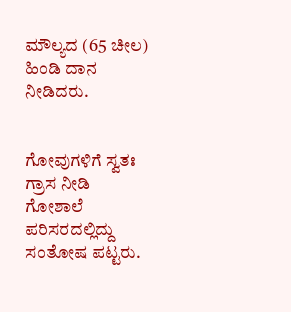ಮೌಲ್ಯದ (65 ಚೀಲ) ಹಿಂಡಿ ದಾನ ನೀಡಿದರು.


ಗೋವುಗಳಿಗೆ ಸ್ವತಃ ಗ್ರಾಸ ನೀಡಿ ಗೋಶಾಲೆ ಪರಿಸರದಲ್ಲಿದ್ದು ಸಂತೋಷ ಪಟ್ಟರು.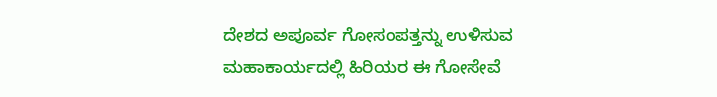ದೇಶದ ಅಪೂರ್ವ ಗೋಸಂಪತ್ತನ್ನು ಉಳಿಸುವ ಮಹಾಕಾರ್ಯದಲ್ಲಿ ಹಿರಿಯರ ಈ ಗೋಸೇವೆ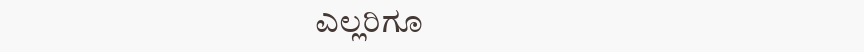ಎಲ್ಲರಿಗೂ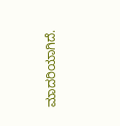ಮಾದರಿಯಾಗಿದೆ.